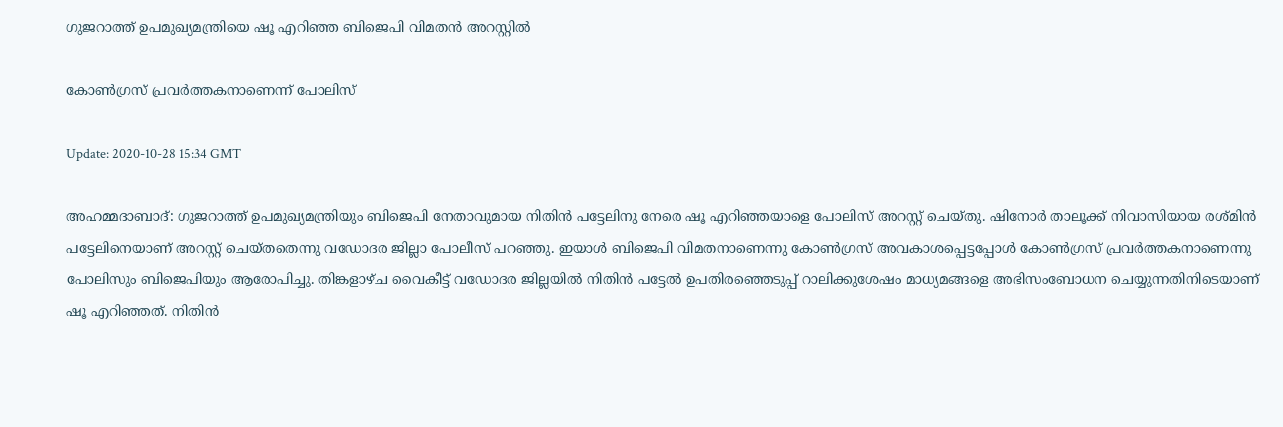ഗുജറാത്ത് ഉപമുഖ്യമന്ത്രിയെ ഷൂ എറിഞ്ഞ ബിജെപി വിമതന്‍ അറസ്റ്റില്‍

കോണ്‍ഗ്രസ് പ്രവര്‍ത്തകനാണെന്ന് പോലിസ്

Update: 2020-10-28 15:34 GMT

അഹമ്മദാബാദ്: ഗുജറാത്ത് ഉപമുഖ്യമന്ത്രിയും ബിജെപി നേതാവുമായ നിതിന്‍ പട്ടേലിനു നേരെ ഷൂ എറിഞ്ഞയാളെ പോലിസ് അറസ്റ്റ് ചെയ്തു. ഷിനോര്‍ താലൂക്ക് നിവാസിയായ രശ്മിന്‍ പട്ടേലിനെയാണ് അറസ്റ്റ് ചെയ്തതെന്നു വഡോദര ജില്ലാ പോലീസ് പറഞ്ഞു. ഇയാള്‍ ബിജെപി വിമതനാണെന്നു കോണ്‍ഗ്രസ് അവകാശപ്പെട്ടപ്പോള്‍ കോണ്‍ഗ്രസ് പ്രവര്‍ത്തകനാണെന്നു പോലിസും ബിജെപിയും ആരോപിച്ചു. തിങ്കളാഴ്ച വൈകീട്ട് വഡോദര ജില്ലയില്‍ നിതിന്‍ പട്ടേല്‍ ഉപതിരഞ്ഞെടുപ്പ് റാലിക്കുശേഷം മാധ്യമങ്ങളെ അഭിസംബോധന ചെയ്യുന്നതിനിടെയാണ് ഷൂ എറിഞ്ഞത്. നിതിന്‍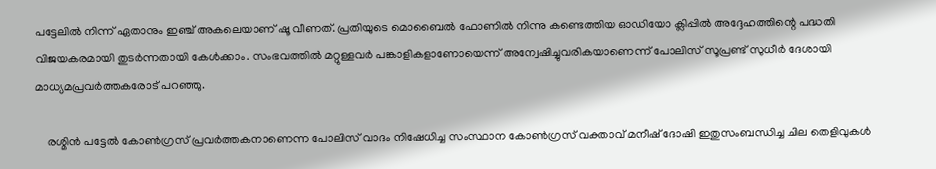പട്ടേലില്‍ നിന്ന് ഏതാനും ഇഞ്ച് അകലെയാണ് ഷൂ വീണത്. പ്രതിയുടെ മൊബൈല്‍ ഫോണില്‍ നിന്നു കണ്ടെത്തിയ ഓഡിയോ ക്ലിപ്പില്‍ അദ്ദേഹത്തിന്റെ പദ്ധതി വിജയകരമായി തുടര്‍ന്നതായി കേള്‍ക്കാം. സംഭവത്തില്‍ മറ്റുള്ളവര്‍ പങ്കാളികളാണോയെന്ന് അന്വേഷിച്ചുവരികയാണെന്ന് പോലിസ് സൂപ്രണ്ട് സുധീര്‍ ദേശായി മാധ്യമപ്രവര്‍ത്തകരോട് പറഞ്ഞു.

    രശ്മിന്‍ പട്ടേല്‍ കോണ്‍ഗ്രസ് പ്രവര്‍ത്തകനാണെന്ന പോലിസ് വാദം നിഷേധിച്ച സംസ്ഥാന കോണ്‍ഗ്രസ് വക്താവ് മനീഷ് ദോഷി ഇതുസംബന്ധിച്ച ചില തെളിവുകള്‍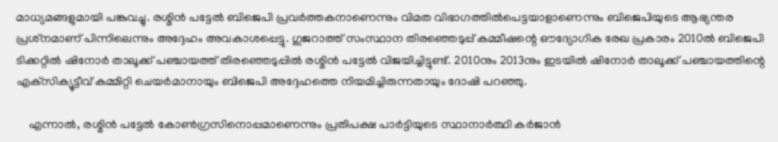മാധ്യമങ്ങളുമായി പങ്കുവച്ചു. രശ്മിന്‍ പട്ടേല്‍ ബിജെപി പ്രവര്‍ത്തകനാണെന്നും വിമത വിഭാഗത്തില്‍പെട്ടയാളാണെന്നും ബിജെപിയുടെ ആഭ്യന്തര പ്രശ്‌നമാണ് പിന്നിലെന്നും അദ്ദേഹം അവകാശപ്പെട്ടു. ഗുജറാത്ത് സംസ്ഥാന തിരഞ്ഞെടുപ്പ് കമ്മീഷന്റെ ഔദ്യോഗിക രേഖ പ്രകാരം 2010ല്‍ ബിജെപി ടിക്കറ്റില്‍ ഷിനോര്‍ താലൂക്ക് പഞ്ചായത്ത് തിരഞ്ഞെടുപ്പില്‍ രശ്മിന്‍ പട്ടേല്‍ വിജയിച്ചിട്ടുണ്ട്. 2010നും 2013നും ഇടയില്‍ ഷിനോര്‍ താലൂക്ക് പഞ്ചായത്തിന്റെ എക്‌സിക്യൂട്ടീവ് കമ്മിറ്റി ചെയര്‍മാനായും ബിജെപി അദ്ദേഹത്തെ നിയമിച്ചിരുന്നതായും ദോഷി പറഞ്ഞു.

    എന്നാല്‍, രശ്മിന്‍ പട്ടേല്‍ കോണ്‍ഗ്രസിനൊപ്പമാണെന്നും പ്രതിപക്ഷ പാര്‍ട്ടിയുടെ സ്ഥാനാര്‍ത്ഥി കര്‍ജാന്‍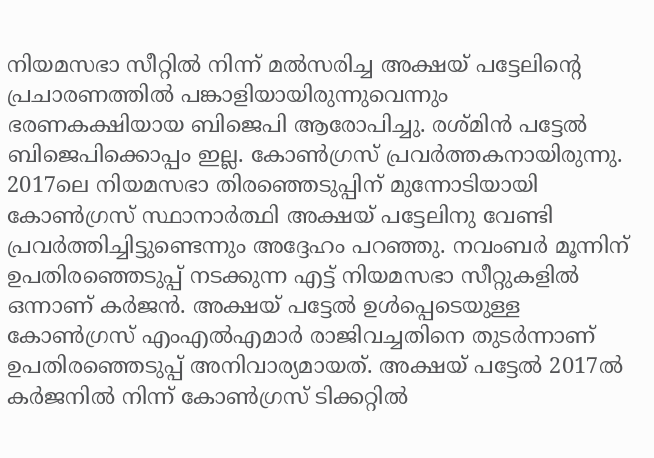നിയമസഭാ സീറ്റില്‍ നിന്ന് മല്‍സരിച്ച അക്ഷയ് പട്ടേലിന്റെ പ്രചാരണത്തില്‍ പങ്കാളിയായിരുന്നുവെന്നും ഭരണകക്ഷിയായ ബിജെപി ആരോപിച്ചു. രശ്മിന്‍ പട്ടേല്‍ ബിജെപിക്കൊപ്പം ഇല്ല. കോണ്‍ഗ്രസ് പ്രവര്‍ത്തകനായിരുന്നു. 2017ലെ നിയമസഭാ തിരഞ്ഞെടുപ്പിന് മുന്നോടിയായി കോണ്‍ഗ്രസ് സ്ഥാനാര്‍ത്ഥി അക്ഷയ് പട്ടേലിനു വേണ്ടി പ്രവര്‍ത്തിച്ചിട്ടുണ്ടെന്നും അദ്ദേഹം പറഞ്ഞു. നവംബര്‍ മൂന്നിന് ഉപതിരഞ്ഞെടുപ്പ് നടക്കുന്ന എട്ട് നിയമസഭാ സീറ്റുകളില്‍ ഒന്നാണ് കര്‍ജന്‍. അക്ഷയ് പട്ടേല്‍ ഉള്‍പ്പെടെയുള്ള കോണ്‍ഗ്രസ് എംഎല്‍എമാര്‍ രാജിവച്ചതിനെ തുടര്‍ന്നാണ് ഉപതിരഞ്ഞെടുപ്പ് അനിവാര്യമായത്. അക്ഷയ് പട്ടേല്‍ 2017ല്‍ കര്‍ജനില്‍ നിന്ന് കോണ്‍ഗ്രസ് ടിക്കറ്റില്‍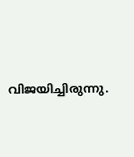വിജയിച്ചിരുന്നു.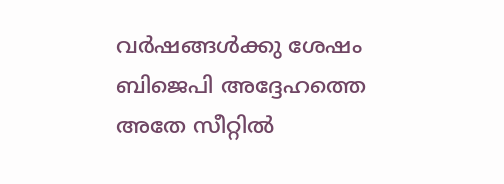വര്‍ഷങ്ങള്‍ക്കു ശേഷം ബിജെപി അദ്ദേഹത്തെ അതേ സീറ്റില്‍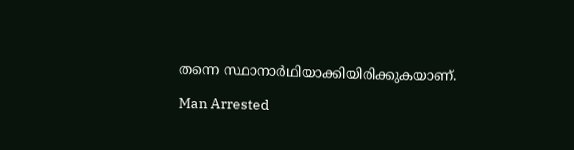തന്നെ സ്ഥാനാര്‍ഥിയാക്കിയിരിക്കുകയാണ്.

Man Arrested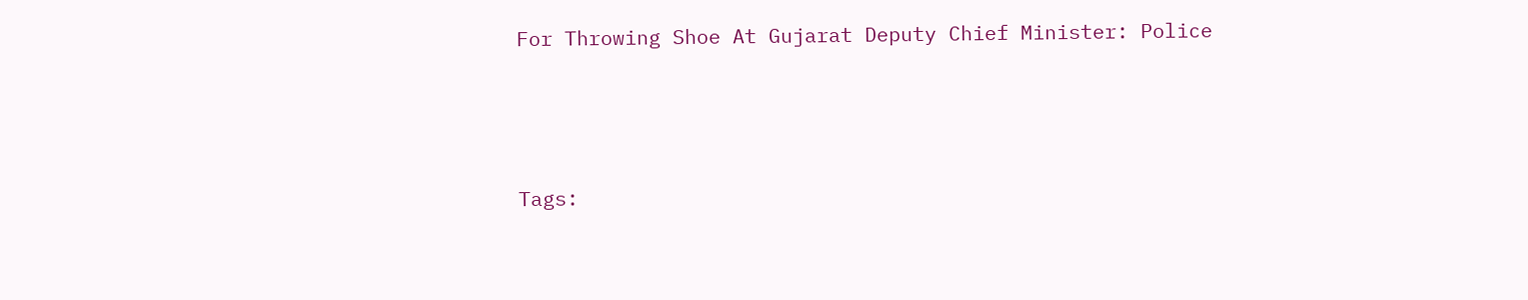For Throwing Shoe At Gujarat Deputy Chief Minister: Police




Tags: